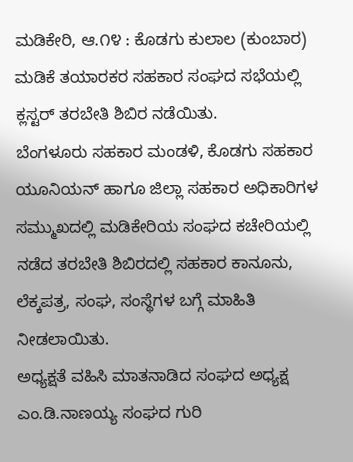ಮಡಿಕೇರಿ, ಆ.೧೪ : ಕೊಡಗು ಕುಲಾಲ (ಕುಂಬಾರ) ಮಡಿಕೆ ತಯಾರಕರ ಸಹಕಾರ ಸಂಘದ ಸಭೆಯಲ್ಲಿ ಕ್ಲಸ್ಟರ್ ತರಬೇತಿ ಶಿಬಿರ ನಡೆಯಿತು.
ಬೆಂಗಳೂರು ಸಹಕಾರ ಮಂಡಳಿ, ಕೊಡಗು ಸಹಕಾರ ಯೂನಿಯನ್ ಹಾಗೂ ಜಿಲ್ಲಾ ಸಹಕಾರ ಅಧಿಕಾರಿಗಳ ಸಮ್ಮುಖದಲ್ಲಿ ಮಡಿಕೇರಿಯ ಸಂಘದ ಕಚೇರಿಯಲ್ಲಿ ನಡೆದ ತರಬೇತಿ ಶಿಬಿರದಲ್ಲಿ ಸಹಕಾರ ಕಾನೂನು, ಲೆಕ್ಕಪತ್ರ, ಸಂಘ, ಸಂಸ್ಥೆಗಳ ಬಗ್ಗೆ ಮಾಹಿತಿ ನೀಡಲಾಯಿತು.
ಅಧ್ಯಕ್ಷತೆ ವಹಿಸಿ ಮಾತನಾಡಿದ ಸಂಘದ ಅಧ್ಯಕ್ಷ ಎಂ.ಡಿ.ನಾಣಯ್ಯ ಸಂಘದ ಗುರಿ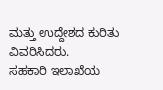ಮತ್ತು ಉದ್ದೇಶದ ಕುರಿತು ವಿವರಿಸಿದರು.
ಸಹಕಾರಿ ಇಲಾಖೆಯ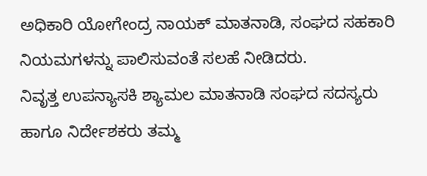ಅಧಿಕಾರಿ ಯೋಗೇಂದ್ರ ನಾಯಕ್ ಮಾತನಾಡಿ, ಸಂಘದ ಸಹಕಾರಿ ನಿಯಮಗಳನ್ನು ಪಾಲಿಸುವಂತೆ ಸಲಹೆ ನೀಡಿದರು.
ನಿವೃತ್ತ ಉಪನ್ಯಾಸಕಿ ಶ್ಯಾಮಲ ಮಾತನಾಡಿ ಸಂಘದ ಸದಸ್ಯರು ಹಾಗೂ ನಿರ್ದೇಶಕರು ತಮ್ಮ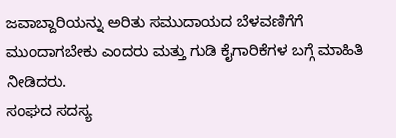ಜವಾಬ್ದಾರಿಯನ್ನು ಅರಿತು ಸಮುದಾಯದ ಬೆಳವಣಿಗೆಗೆ ಮುಂದಾಗಬೇಕು ಎಂದರು ಮತ್ತು ಗುಡಿ ಕೈಗಾರಿಕೆಗಳ ಬಗ್ಗೆ ಮಾಹಿತಿ ನೀಡಿದರು.
ಸಂಘದ ಸದಸ್ಯ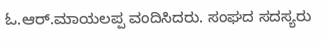ಓ.ಆರ್.ಮಾಯಲಪ್ಪ ವಂದಿಸಿದರು. ಸಂಘದ ಸದಸ್ಯರು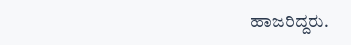ಹಾಜರಿದ್ದರು.